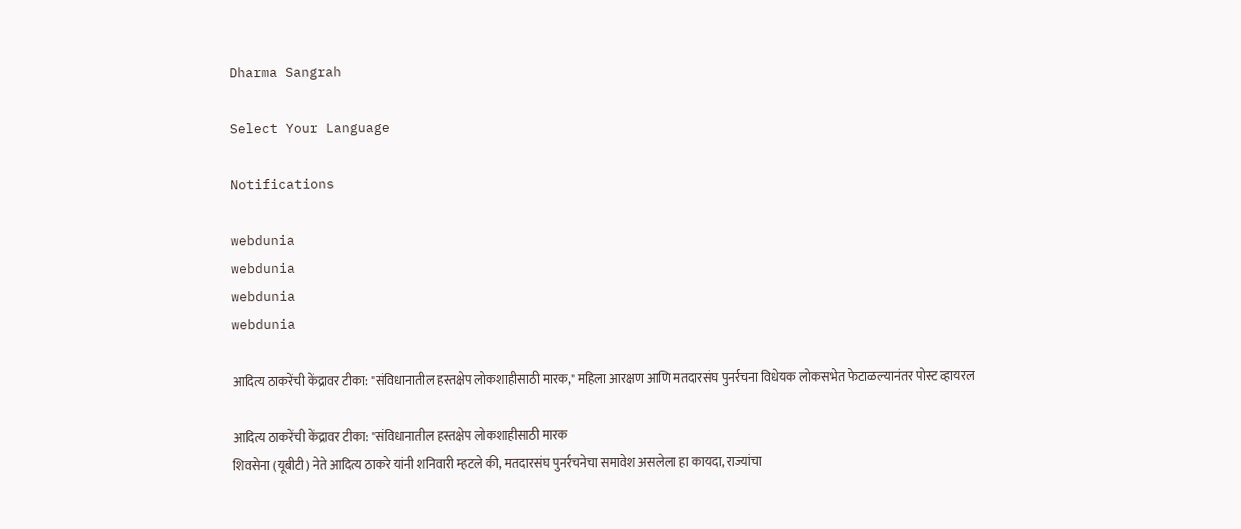Dharma Sangrah

Select Your Language

Notifications

webdunia
webdunia
webdunia
webdunia

आदित्य ठाकरेंची केंद्रावर टीका: "संविधानातील हस्तक्षेप लोकशाहीसाठी मारक," महिला आरक्षण आणि मतदारसंघ पुनर्रचना विधेयक लोकसभेत फेटाळल्यानंतर पोस्ट व्हायरल

आदित्य ठाकरेंची केंद्रावर टीका: "संविधानातील हस्तक्षेप लोकशाहीसाठी मारक
शिवसेना (यूबीटी) नेते आदित्य ठाकरे यांनी शनिवारी म्हटले की, मतदारसंघ पुनर्रचनेचा समावेश असलेला हा कायदा, राज्यांचा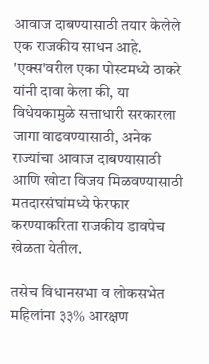आवाज दाबण्यासाठी तयार केलेले एक राजकीय साधन आहे. 'एक्स'वरील एका पोस्टमध्ये ठाकरे यांनी दावा केला की, या विधेयकामुळे सत्ताधारी सरकारला जागा वाढवण्यासाठी, अनेक राज्यांचा आवाज दाबण्यासाठी आणि खोटा विजय मिळवण्यासाठी मतदारसंघांमध्ये फेरफार करण्याकरिता राजकीय डावपेच खेळता येतील.

तसेच विधानसभा व लोकसभेत महिलांना ३३% आरक्षण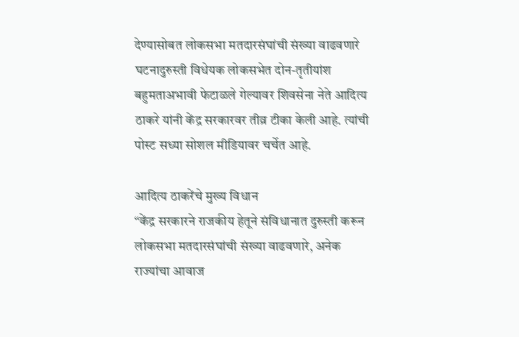देण्यासोबत लोकसभा मतदारसंघांची संख्या वाढवणारे घटनादुरुस्ती विधेयक लोकसभेत दोन-तृतीयांश बहुमताअभावी फेटाळले गेल्यावर शिवसेना नेते आदित्य ठाकरे यांनी केंद्र सरकारवर तीव्र टीका केली आहे. त्यांची पोस्ट सध्या सोशल मीडियावर चर्चेत आहे.

आदित्य ठाकरेंचे मुख्य विधान
“केंद्र सरकारने राजकीय हेतूने संविधानात दुरुस्ती करून लोकसभा मतदारसंघांची संख्या वाढवणारे, अनेक राज्यांचा आवाज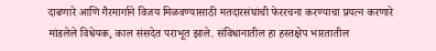दाबणारे आणि गैरमार्गाने विजय मिळवण्यासाठी मतदारसंघांची फेररचना करण्याचा प्रयत्न करणारे मांडलेले विधेयक, काल संसदेत पराभूत झाले. संविधानातील हा हस्तक्षेप भारतातील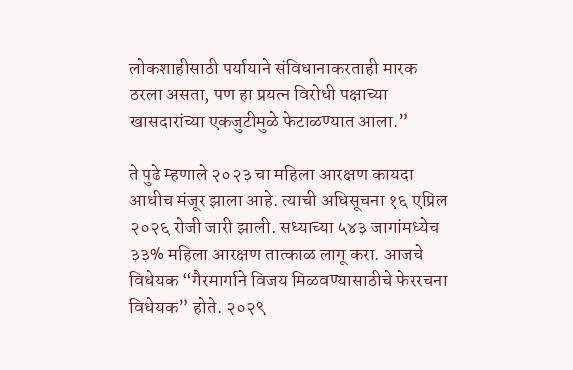लोकशाहीसाठी पर्यायाने संविधानाकरताही मारक ठरला असता, पण हा प्रयत्न विरोधी पक्षाच्या खासदारांच्या एकजुटीमुळे फेटाळण्यात आला.”

ते पुढे म्हणाले २०२३ चा महिला आरक्षण कायदा आधीच मंजूर झाला आहे. त्याची अधिसूचना १६ एप्रिल २०२६ रोजी जारी झाली. सध्याच्या ५४३ जागांमध्येच ३३% महिला आरक्षण तात्काळ लागू करा. आजचे विधेयक “गैरमार्गाने विजय मिळवण्यासाठीचे फेररचना विधेयक” होते. २०२९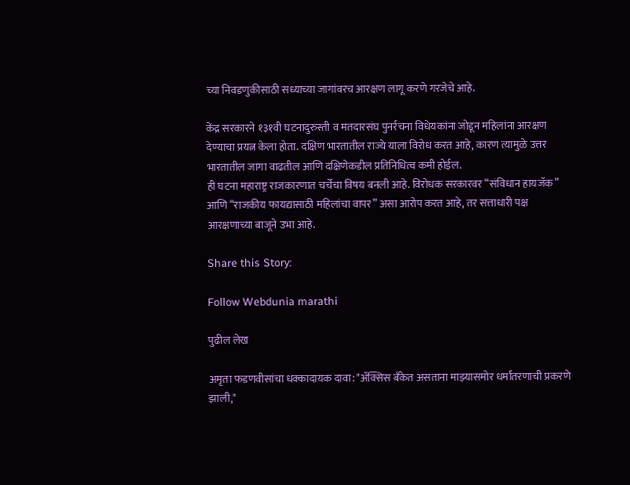च्या निवडणुकीसाठी सध्याच्या जागांवरच आरक्षण लागू करणे गरजेचे आहे.

केंद्र सरकारने १३१वी घटनादुरुस्ती व मतदारसंघ पुनर्रचना विधेयकांना जोडून महिलांना आरक्षण देण्याचा प्रयत्न केला होता. दक्षिण भारतातील राज्ये याला विरोध करत आहे, कारण त्यामुळे उत्तर भारतातील जागा वाढतील आणि दक्षिणेकडील प्रतिनिधित्व कमी होईल.
ही घटना महाराष्ट्र राजकारणात चर्चेचा विषय बनली आहे. विरोधक सरकारवर “संविधान हायजॅक” आणि “राजकीय फायद्यासाठी महिलांचा वापर” असा आरोप करत आहे, तर सत्ताधारी पक्ष आरक्षणाच्या बाजूने उभा आहे.

Share this Story:

Follow Webdunia marathi

पुढील लेख

अमृता फडणवीसांचा धक्कादायक दावा: "अ‍ॅक्सिस बँकेत असताना माझ्यासमोर धर्मांतरणाची प्रकरणे झाली,"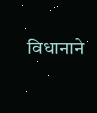विधानाने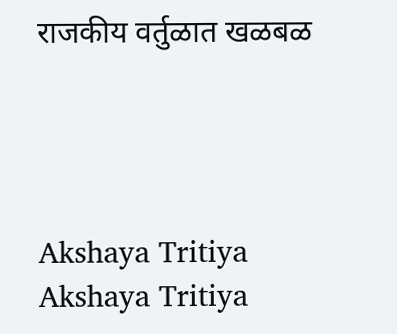राजकीय वर्तुळात खळबळ




Akshaya Tritiya
Akshaya Tritiya